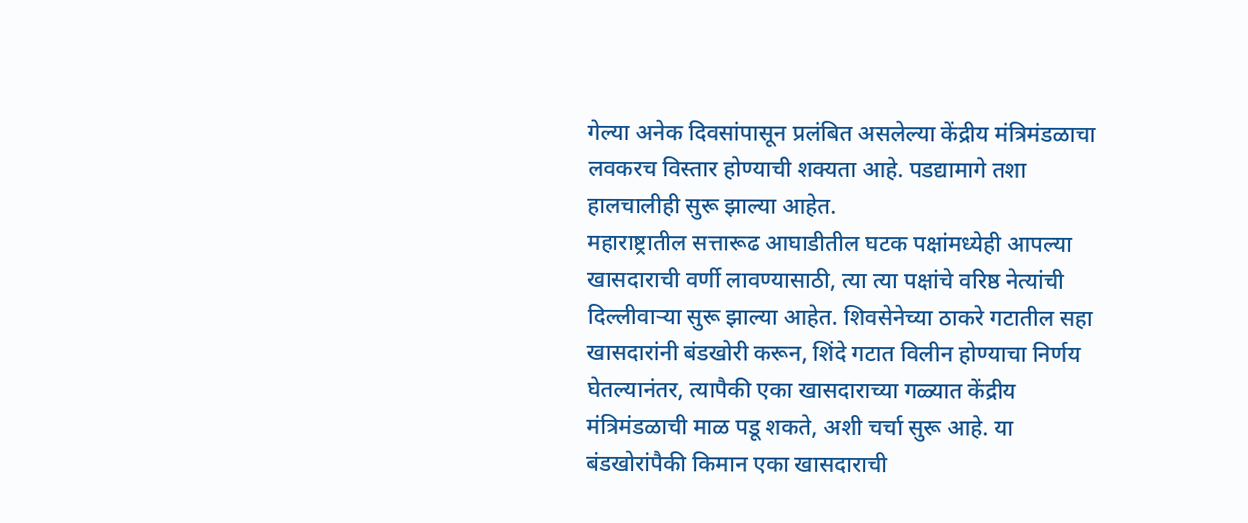गेल्या अनेक दिवसांपासून प्रलंबित असलेल्या केंद्रीय मंत्रिमंडळाचा लवकरच विस्तार होण्याची शक्यता आहे. पडद्यामागे तशा हालचालीही सुरू झाल्या आहेत.
महाराष्ट्रातील सत्तारूढ आघाडीतील घटक पक्षांमध्येही आपल्या खासदाराची वर्णी लावण्यासाठी, त्या त्या पक्षांचे वरिष्ठ नेत्यांची दिल्लीवाऱ्या सुरू झाल्या आहेत. शिवसेनेच्या ठाकरे गटातील सहा खासदारांनी बंडखोरी करून, शिंदे गटात विलीन होण्याचा निर्णय घेतल्यानंतर, त्यापैकी एका खासदाराच्या गळ्यात केंद्रीय मंत्रिमंडळाची माळ पडू शकते, अशी चर्चा सुरू आहे. या बंडखोरांपैकी किमान एका खासदाराची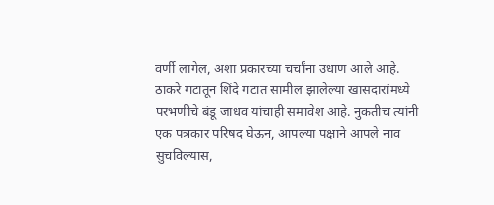वर्णी लागेल, अशा प्रकारच्या चर्चांना उधाण आले आहे.
ठाकरे गटातून शिंदे गटात सामील झालेल्या खासदारांमध्ये परभणीचे बंडू जाधव यांचाही समावेश आहे. नुकतीच त्यांनी एक पत्रकार परिषद घेऊन, आपल्या पक्षाने आपले नाव सुचविल्यास,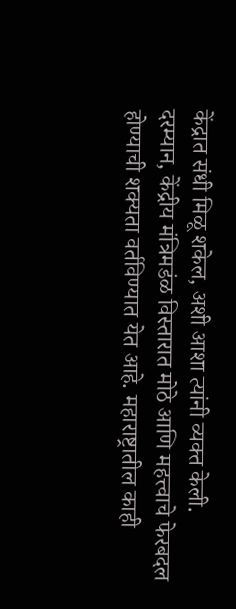केंद्रात संधी मिळू शकेल, अशी आशा त्यांनी व्यक्त केली.
दरम्यान, केंद्रीय मंत्रिमडंळ विस्तारात मोठे आणि महत्त्वाचे फेरबदल होण्याची शक्यता वर्तविण्यात येत आहे. महाराष्ट्रातील काही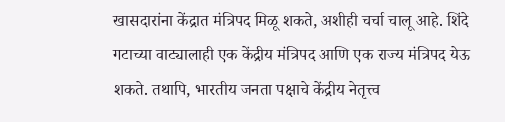खासदारांना केंद्रात मंत्रिपद मिळू शकते, अशीही चर्चा चालू आहे. शिंदे गटाच्या वाट्यालाही एक केंद्रीय मंत्रिपद आणि एक राज्य मंत्रिपद येऊ शकते. तथापि, भारतीय जनता पक्षाचे केंद्रीय नेतृत्त्व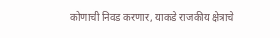कोणाची निवड करणार, याकडे राजकीय क्षेत्राचे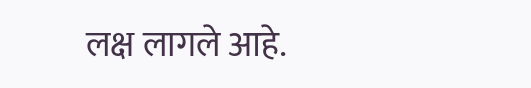लक्ष लागले आहे.